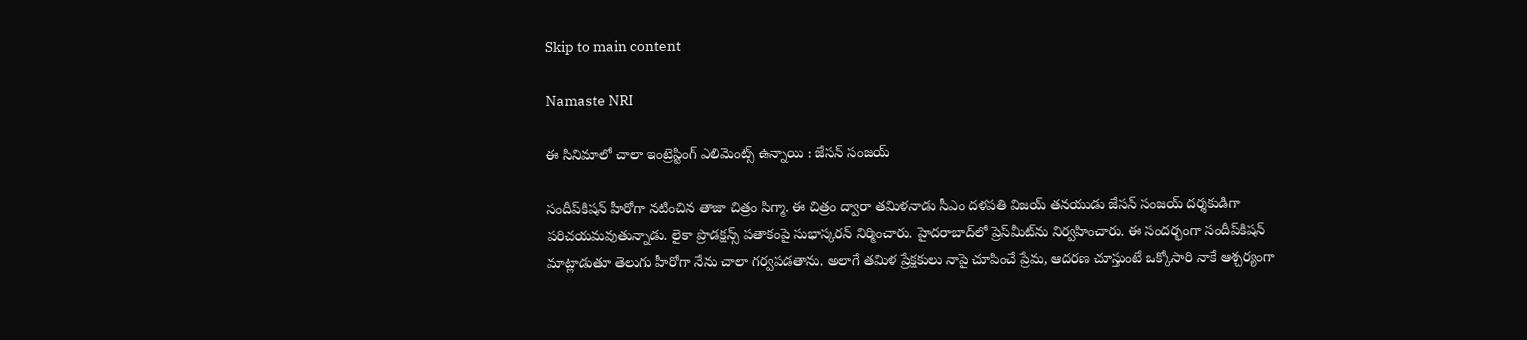Skip to main content

Namaste NRI

ఈ సినిమాలో చాలా ఇంట్రెస్టింగ్ ఎలిమెంట్స్ ఉన్నాయి : జేసన్‌ సంజయ్‌

సందీప్‌కిషన్‌ హీరోగా నటించిన తాజా చిత్రం సిగ్మా. ఈ చిత్రం ద్వారా తమిళనాడు సీఎం దళపతి విజయ్‌ తనయుడు జేసన్‌ సంజయ్‌ దర్శకుడిగా పరిచయమవుతున్నాడు. లైకా ప్రొడక్షన్స్‌ పతాకంపై సుభాస్కరన్‌ నిర్మించారు. హైదరాబాద్‌లో ప్రెస్‌మీట్‌ను నిర్వహించారు. ఈ సందర్భంగా సందీప్‌కిషన్‌ మాట్లాడుతూ తెలుగు హీరోగా నేను చాలా గర్వపడతాను. అలాగే తమిళ ప్రేక్షకులు నాపై చూపించే ప్రేమ, ఆదరణ చూస్తుంటే ఒక్కోసారి నాకే ఆశ్చర్యంగా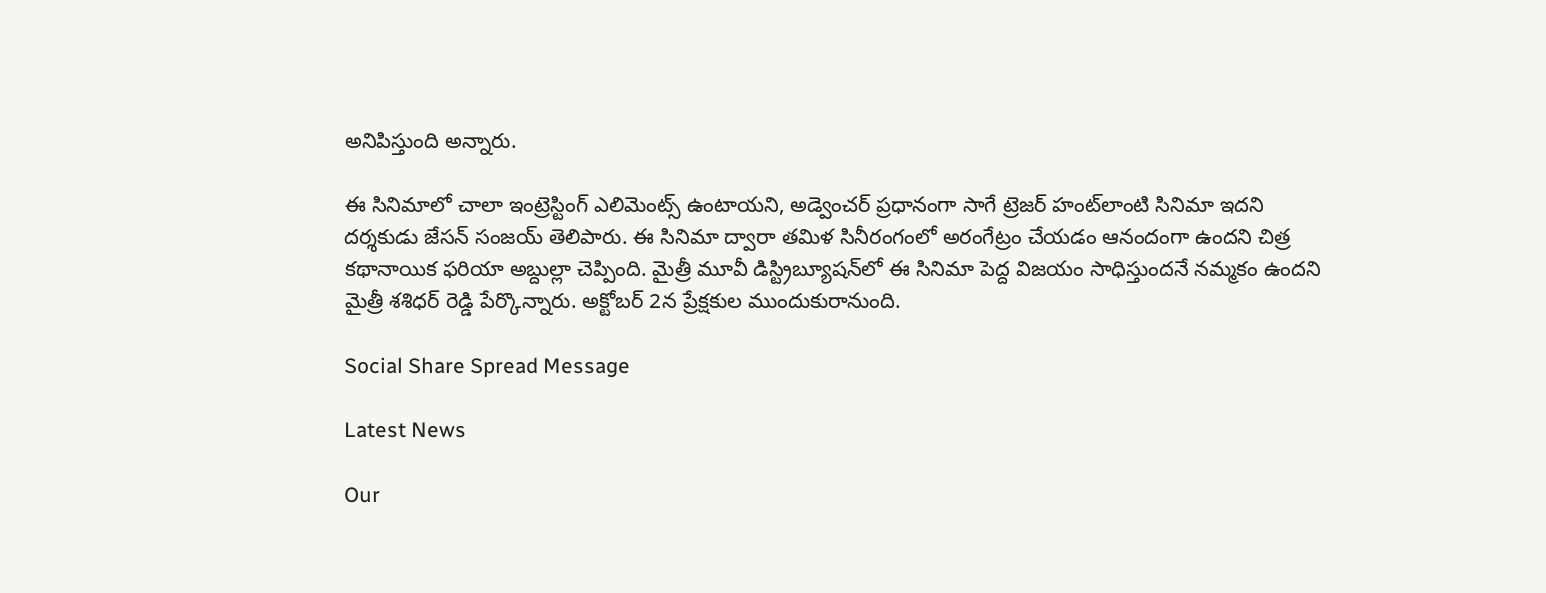అనిపిస్తుంది అన్నారు.

ఈ సినిమాలో చాలా ఇంట్రెస్టింగ్‌ ఎలిమెంట్స్‌ ఉంటాయని, అడ్వెంచర్‌ ప్రధానంగా సాగే ట్రెజర్‌ హంట్‌లాంటి సినిమా ఇదని దర్శకుడు జేసన్‌ సంజయ్‌ తెలిపారు. ఈ సినిమా ద్వారా తమిళ సినీరంగంలో అరంగేట్రం చేయడం ఆనందంగా ఉందని చిత్ర కథానాయిక ఫరియా అబ్దుల్లా చెప్పింది. మైత్రీ మూవీ డిస్ట్రిబ్యూషన్‌లో ఈ సినిమా పెద్ద విజయం సాధిస్తుందనే నమ్మకం ఉందని మైత్రీ శశిధర్‌ రెడ్డి పేర్కొన్నారు. అక్టోబర్‌ 2న ప్రేక్షకుల ముందుకురానుంది.

Social Share Spread Message

Latest News

Our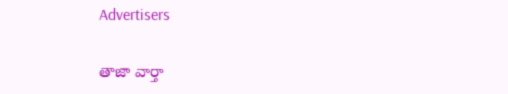Advertisers

తాజా వార్తా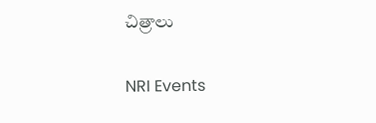చిత్రాలు

NRI Events